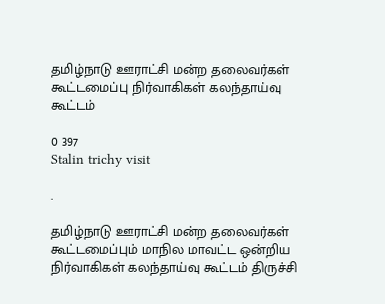தமிழ்நாடு ஊராட்சி மன்ற தலைவர்கள் கூட்டமைப்பு நிர்வாகிகள் கலந்தாய்வு கூட்டம்

0 397
Stalin trichy visit

.

தமிழ்நாடு ஊராட்சி மன்ற தலைவர்கள் கூட்டமைப்பும் மாநில மாவட்ட ஒன்றிய நிர்வாகிகள் கலந்தாய்வு கூட்டம் திருச்சி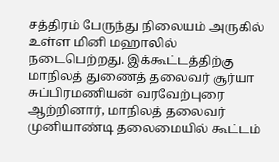சத்திரம் பேருந்து நிலையம் அருகில் உள்ள மினி மஹாலில் நடைபெற்றது. இக்கூட்டத்திற்கு மாநிலத் துணைத் தலைவர் சூர்யா சுப்பிரமணியன் வரவேற்புரை ஆற்றினார், மாநிலத் தலைவர் முனியாண்டி தலைமையில் கூட்டம்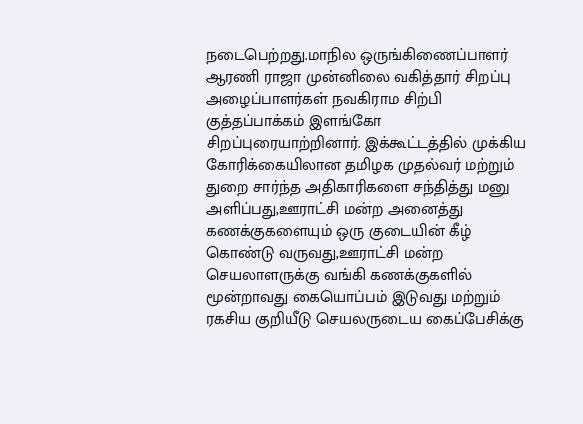நடைபெற்றது.மாநில ஒருங்கிணைப்பாளர் ஆரணி ராஜா முன்னிலை வகித்தார் சிறப்பு அழைப்பாளர்கள் நவகிராம சிற்பி குத்தப்பாக்கம் இளங்கோ சிறப்புரையாற்றினார். இக்கூட்டத்தில் முக்கிய கோரிக்கையிலான தமிழக முதல்வர் மற்றும் துறை சார்ந்த அதிகாரிகளை சந்தித்து மனு அளிப்பது,ஊராட்சி மன்ற அனைத்து கணக்குகளையும் ஒரு குடையின் கீழ் கொண்டு வருவது,ஊராட்சி மன்ற செயலாளருக்கு வங்கி கணக்குகளில் மூன்றாவது கையொப்பம் இடுவது மற்றும் ரகசிய குறியீடு செயலருடைய கைப்பேசிக்கு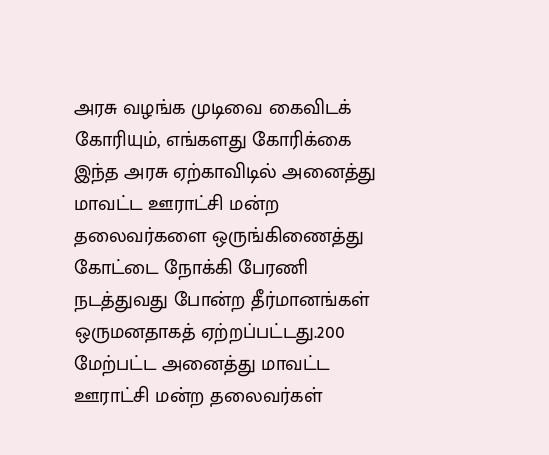அரசு வழங்க முடிவை கைவிடக் கோரியும், எங்களது கோரிக்கை இந்த அரசு ஏற்காவிடில் அனைத்து மாவட்ட ஊராட்சி மன்ற தலைவர்களை ஒருங்கிணைத்து கோட்டை நோக்கி பேரணி நடத்துவது போன்ற தீர்மானங்கள் ஒருமனதாகத் ஏற்றப்பட்டது.200 மேற்பட்ட அனைத்து மாவட்ட ஊராட்சி மன்ற தலைவர்கள்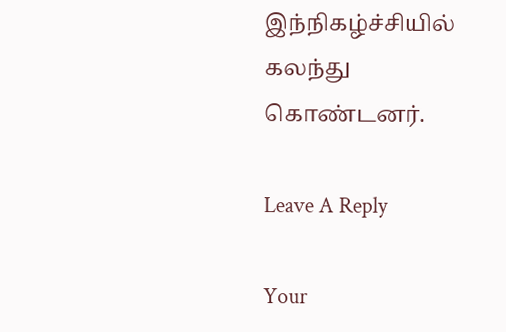இந்நிகழ்ச்சியில் கலந்து கொண்டனர்.

Leave A Reply

Your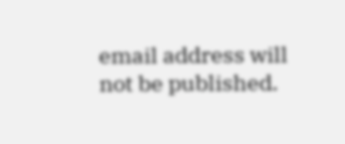email address will not be published.